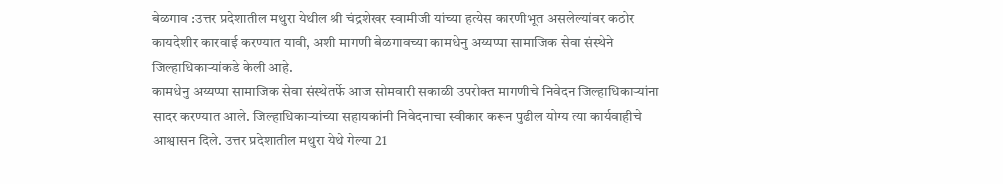बेळगाव :उत्तर प्रदेशातील मथुरा येथील श्री चंद्रशेखर स्वामीजी यांच्या हत्येस कारणीभूत असलेल्यांवर कठोर कायदेशीर कारवाई करण्यात यावी, अशी मागणी बेळगावच्या कामधेनु अय्यप्पा सामाजिक सेवा संस्थेने जिल्हाधिकाऱ्यांकडे केली आहे.
कामधेनु अय्यप्पा सामाजिक सेवा संस्थेतर्फे आज सोमवारी सकाळी उपरोक्त मागणीचे निवेदन जिल्हाधिकाऱ्यांना सादर करण्यात आले. जिल्हाधिकाऱ्यांच्या सहायकांनी निवेदनाचा स्वीकार करून पुढील योग्य त्या कार्यवाहीचे आश्वासन दिले. उत्तर प्रदेशातील मथुरा येथे गेल्या 21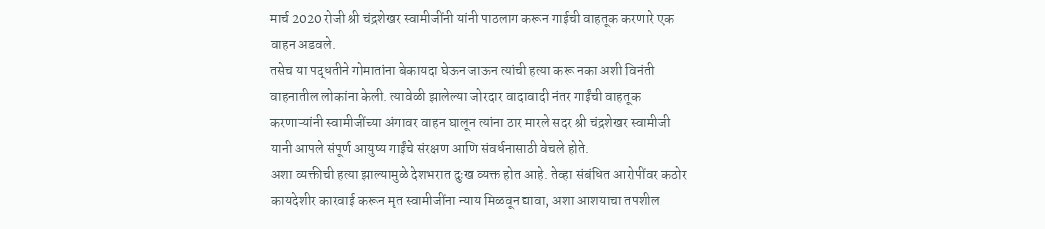मार्च 2020 रोजी श्री चंद्रशेखर स्वामीजींनी यांनी पाठलाग करून गाईची वाहतूक करणारे एक वाहन अडवले.
तसेच या पद्धतीने गोमातांना बेकायदा घेऊन जाऊन त्यांची हत्या करू नका अशी विनंती वाहनातील लोकांना केली. त्यावेळी झालेल्या जोरदार वादावादी नंतर गाईंची वाहतूक करणाऱ्यांनी स्वामीजींच्या अंगावर वाहन घालून त्यांना ठार मारले सदर श्री चंद्रशेखर स्वामीजी यानी आपले संपूर्ण आयुष्य गाईंचे संरक्षण आणि संवर्धनासाठी वेचले होते.
अशा व्यक्तीची हत्या झाल्यामुळे देशभरात दुःख व्यक्त होत आहे. तेव्हा संबंधित आरोपींवर कठोर कायदेशीर कारवाई करून मृत स्वामीजींना न्याय मिळवून द्यावा, अशा आशयाचा तपशील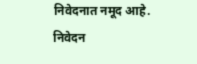निवेदनात नमूद आहे.
निवेदन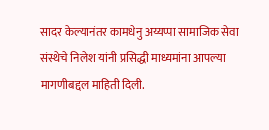सादर केल्यानंतर कामधेनु अय्यप्पा सामाजिक सेवा संस्थेचे निलेश यांनी प्रसिद्धी माध्यमांना आपल्या मागणीबद्दल माहिती दिली.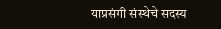याप्रसंगी संस्थेचे सदस्य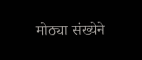मोठ्या संख्येने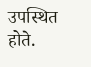उपस्थित होते.